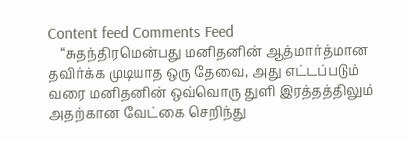Content feed Comments Feed
    “சுதந்திரமென்பது மனிதனின் ஆத்மார்த்மான தவிர்க்க முடியாத ஒரு தேவை, அது எட்டப்படும் வரை மனிதனின் ஒவ்வொரு துளி இரத்தத்திலும் அதற்கான வேட்கை செறிந்து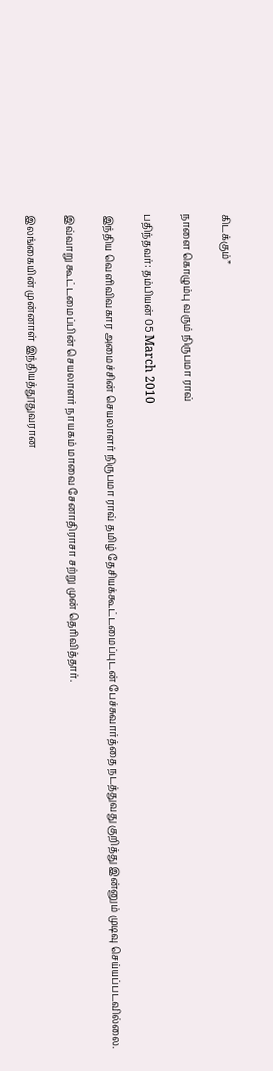கிடக்கும்”

நாளை கொழும்பு வரும் நிருபமா ராவ்

பதிந்தவர்: தம்பியன் 05 March 2010

இந்திய வெளிவிவகார அமைச்சின் செயலாளர் நிருபமா ராவ் தமிழ் தேசியக்கூட்டமைப்புடன் பேச்சுவார்த்தை நடத்துவது குறித்து இன்னும் முடிவு செய்யப்படவில்லை.

இவ்வாறு கூட்டமைப்பின் செயலாளர் நாயகம் மாவை சேனாதிராசா சற்று முன் தெரிவித்தார்.

இலங்கையின் முன்னாள் இந்தியத்தூதுவரான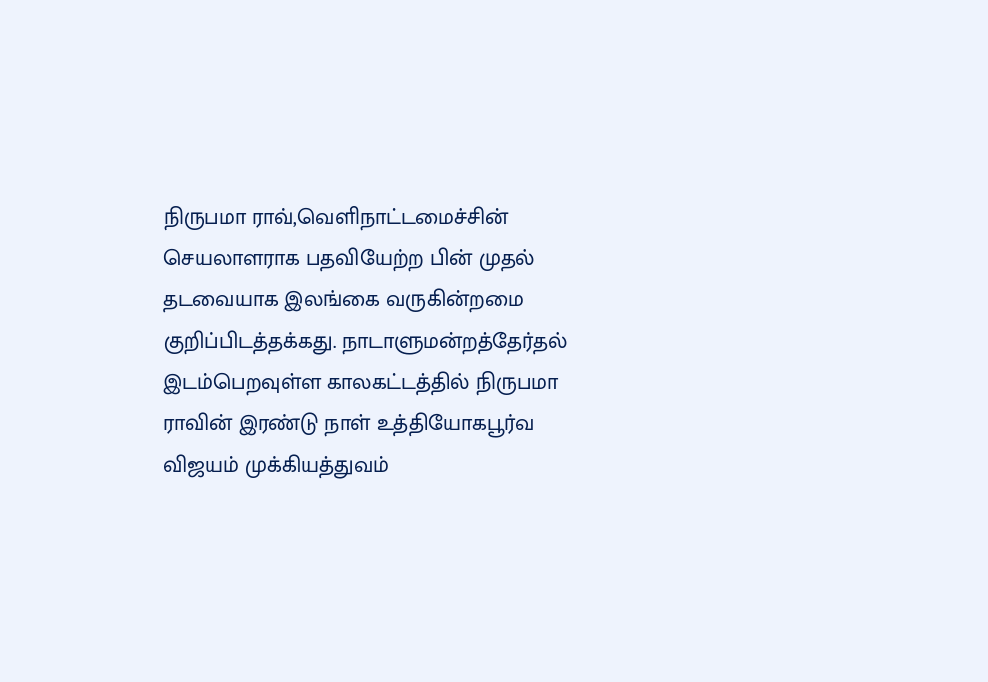நிருபமா ராவ்,வெளிநாட்டமைச்சின் செயலாளராக பதவியேற்ற பின் முதல் தடவையாக இலங்கை வருகின்றமை குறிப்பிடத்தக்கது. நாடாளுமன்றத்தேர்தல் இடம்பெறவுள்ள காலகட்டத்தில் நிருபமா ராவின் இரண்டு நாள் உத்தியோகபூர்வ விஜயம் முக்கியத்துவம்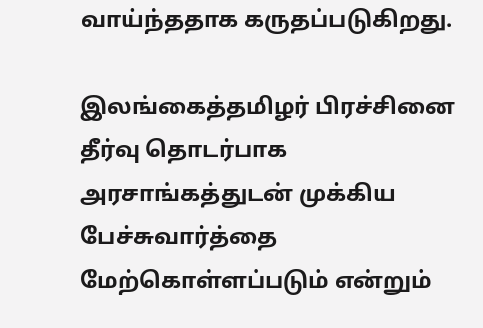வாய்ந்ததாக கருதப்படுகிறது.

இலங்கைத்தமிழர் பிரச்சினை தீர்வு தொடர்பாக அரசாங்கத்துடன் முக்கிய பேச்சுவார்த்தை மேற்கொள்ளப்படும் என்றும்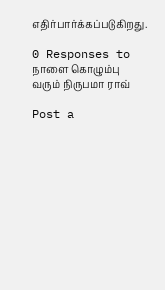எதிர்பார்க்கப்படுகிறது.

0 Responses to நாளை கொழும்பு வரும் நிருபமா ராவ்

Post a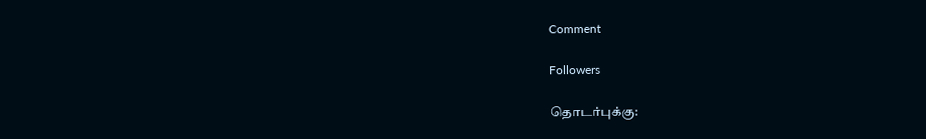Comment

Followers

தொடர்புக்கு: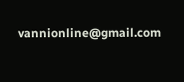vannionline@gmail.com